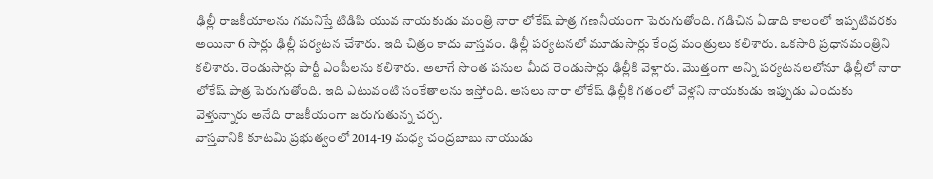ఢిల్లీ రాజకీయాలను గమనిస్తే టిడిపి యువ నాయకుడు మంత్రి నారా లోకేష్ పాత్ర గణనీయంగా పెరుగుతోంది. గడిచిన ఏడాది కాలంలో ఇప్పటివరకు అయినా 6 సార్లు ఢిల్లీ పర్యటన చేశారు. ఇది చిత్రం కాదు వాస్తవం. ఢిల్లీ పర్యటనలో మూడుసార్లు కేంద్ర మంత్రులు కలిశారు. ఒకసారి ప్రధానమంత్రిని కలిశారు. రెండుసార్లు పార్టీ ఎంపీలను కలిశారు. అలాగే సొంత పనుల మీద రెండుసార్లు ఢిల్లీకి వెళ్లారు. మొత్తంగా అన్ని పర్యటనలలోనూ ఢిల్లీలో నారా లోకేష్ పాత్ర పెరుగుతోంది. ఇది ఎటువంటి సంకేతాలను ఇస్తోంది. అసలు నారా లోకేష్ ఢిల్లీకి గతంలో వెళ్లని నాయకుడు ఇప్పుడు ఎందుకు వెళ్తున్నారు అనేది రాజకీయంగా జరుగుతున్న చర్చ.
వాస్తవానికి కూటమి ప్రభుత్వంలో 2014-19 మధ్య చంద్రబాబు నాయుడు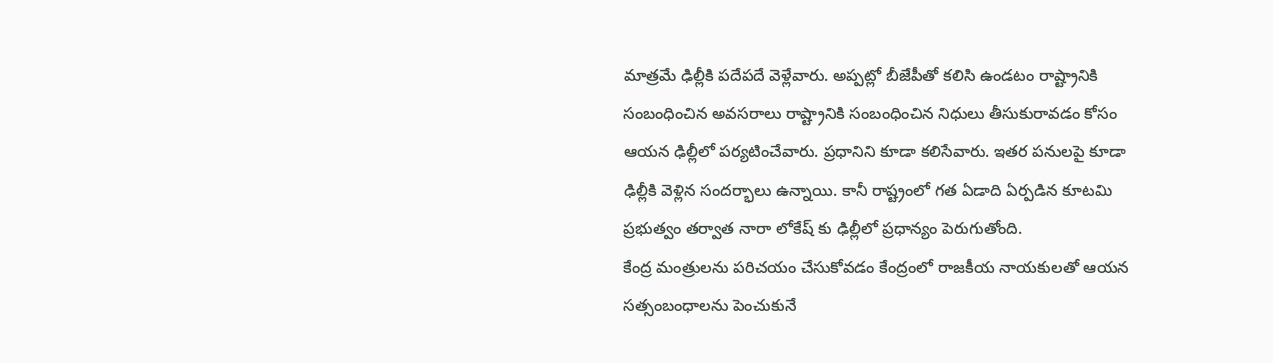మాత్రమే ఢిల్లీకి పదేపదే వెళ్లేవారు. అప్పట్లో బీజేపీతో కలిసి ఉండటం రాష్ట్రానికి సంబంధించిన అవసరాలు రాష్ట్రానికి సంబంధించిన నిధులు తీసుకురావడం కోసం ఆయన ఢిల్లీలో పర్యటించేవారు. ప్రధానిని కూడా కలిసేవారు. ఇతర పనులపై కూడా ఢిల్లీకి వెళ్లిన సందర్భాలు ఉన్నాయి. కానీ రాష్ట్రంలో గత ఏడాది ఏర్పడిన కూటమి ప్రభుత్వం తర్వాత నారా లోకేష్ కు ఢిల్లీలో ప్రధాన్యం పెరుగుతోంది.
కేంద్ర మంత్రులను పరిచయం చేసుకోవడం కేంద్రంలో రాజకీయ నాయకులతో ఆయన సత్సంబంధాలను పెంచుకునే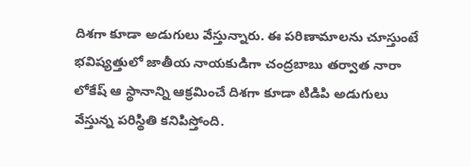దిశగా కూడా అడుగులు వేస్తున్నారు. ఈ పరిణామాలను చూస్తుంటే భవిష్యత్తులో జాతీయ నాయకుడిగా చంద్రబాబు తర్వాత నారా లోకేష్ ఆ స్థానాన్ని ఆక్రమించే దిశగా కూడా టిడిపి అడుగులు వేస్తున్న పరిస్థితి కనిపిస్తోంది.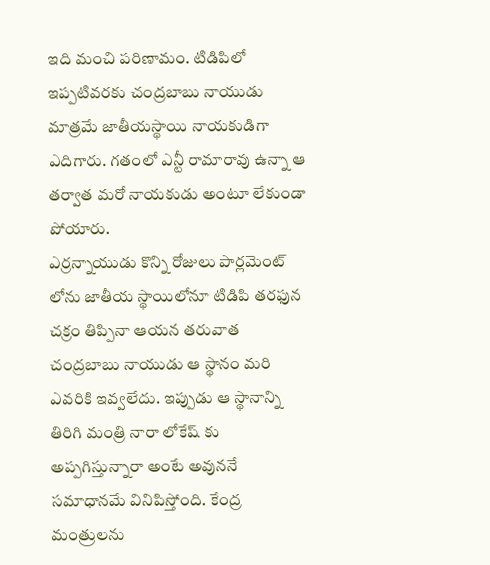ఇది మంచి పరిణామం. టిడిపిలో ఇప్పటివరకు చంద్రబాబు నాయుడు మాత్రమే జాతీయస్థాయి నాయకుడిగా ఎదిగారు. గతంలో ఎన్టీ రామారావు ఉన్నా ఆ తర్వాత మరో నాయకుడు అంటూ లేకుండా పోయారు.
ఎర్రన్నాయుడు కొన్ని రోజులు పార్లమెంట్ లోను జాతీయ స్థాయిలోనూ టిడిపి తరఫున చక్రం తిప్పినా ఆయన తరువాత చంద్రబాబు నాయుడు ఆ స్థానం మరి ఎవరికి ఇవ్వలేదు. ఇప్పుడు ఆ స్థానాన్ని తిరిగి మంత్రి నారా లోకేష్ కు అప్పగిస్తున్నారా అంటే అవుననే సమాధానమే వినిపిస్తోంది. కేంద్ర మంత్రులను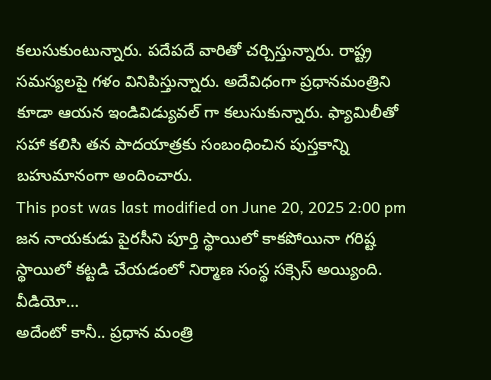కలుసుకుంటున్నారు. పదేపదే వారితో చర్చిస్తున్నారు. రాష్ట్ర సమస్యలపై గళం వినిపిస్తున్నారు. అదేవిధంగా ప్రధానమంత్రిని కూడా ఆయన ఇండివిడ్యువల్ గా కలుసుకున్నారు. ఫ్యామిలీతో సహా కలిసి తన పాదయాత్రకు సంబంధించిన పుస్తకాన్ని బహుమానంగా అందించారు.
This post was last modified on June 20, 2025 2:00 pm
జన నాయకుడు పైరసీని పూర్తి స్థాయిలో కాకపోయినా గరిష్ట స్థాయిలో కట్టడి చేయడంలో నిర్మాణ సంస్థ సక్సెస్ అయ్యింది. వీడియో…
అదేంటో కానీ.. ప్రధాన మంత్రి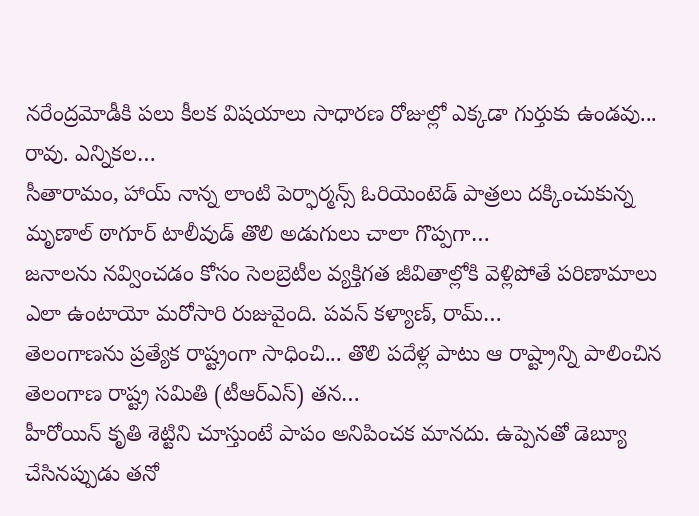నరేంద్రమోడీకి పలు కీలక విషయాలు సాధారణ రోజుల్లో ఎక్కడా గుర్తుకు ఉండవు... రావు. ఎన్నికల…
సీతారామం, హాయ్ నాన్న లాంటి పెర్ఫార్మన్స్ ఓరియెంటెడ్ పాత్రలు దక్కించుకున్న మృణాల్ ఠాగూర్ టాలీవుడ్ తొలి అడుగులు చాలా గొప్పగా…
జనాలను నవ్వించడం కోసం సెలబ్రెటీల వ్యక్తిగత జీవితాల్లోకి వెళ్లిపోతే పరిణామాలు ఎలా ఉంటాయో మరోసారి రుజువైంది. పవన్ కళ్యాణ్, రామ్…
తెలంగాణను ప్రత్యేక రాష్ట్రంగా సాధించి... తొలి పదేళ్ల పాటు ఆ రాష్ట్రాన్ని పాలించిన తెలంగాణ రాష్ట్ర సమితి (టీఆర్ఎస్) తన…
హీరోయిన్ కృతి శెట్టిని చూస్తుంటే పాపం అనిపించక మానదు. ఉప్పెనతో డెబ్యూ చేసినప్పుడు తనో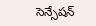సెన్సేషన్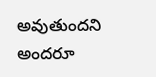అవుతుందని అందరూ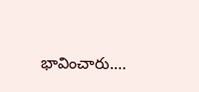భావించారు.…